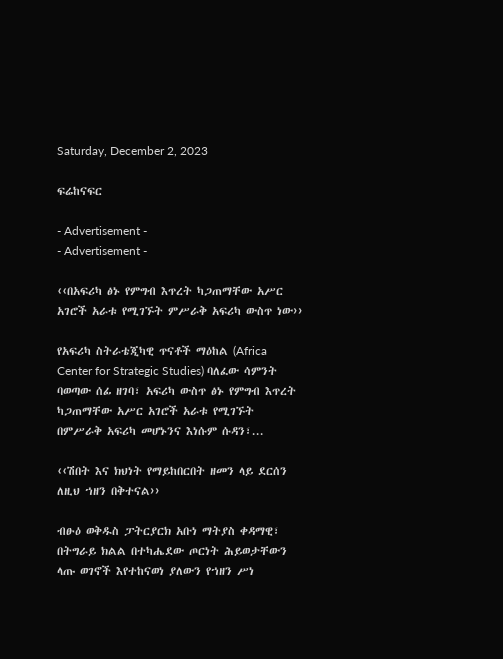Saturday, December 2, 2023

ፍሬከናፍር

- Advertisement -
- Advertisement -

‹‹በአፍሪካ ፅኑ የምግብ እጥረት ካጋጠማቸው አሥር አገሮች አራቱ የሚገኙት ምሥራቅ አፍሪካ ውስጥ ነው››

የአፍሪካ ስትራቴጂካዊ ጥናቶች ማዕከል (Africa Center for Strategic Studies) ባለፈው ሳምንት ባወጣው ሰፊ ዘገባ፣ አፍሪካ ውስጥ ፅኑ የምግብ እጥረት ካጋጠማቸው አሥር አገሮች አራቱ የሚገኙት በምሥራቅ አፍሪካ መሆኑንና እነሱም ሱዳን፣...

‹‹ሽበት እና ክህነት የማይከበርበት ዘመን ላይ ደርሰን ለዚህ ኀዘን በቅተናል››

ብፁዕ ወቅዱስ ፓትርያርክ አቡነ ማትያስ ቀዳማዊ፣ በትግራይ ክልል በተካሔደው ጦርነት ሕይወታቸውን ላጡ ወገኖች እየተከናወነ ያለውን የኀዘን ሥነ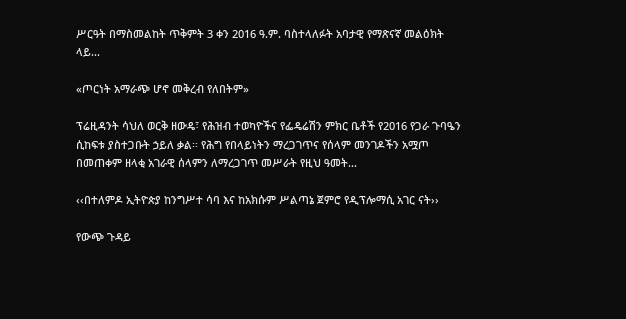ሥርዓት በማስመልከት ጥቅምት 3 ቀን 2016 ዓ.ም. ባስተላለፉት አባታዊ የማጽናኛ መልዕክት ላይ...

«ጦርነት አማራጭ ሆኖ መቅረብ የለበትም»

ፕሬዚዳንት ሳህለ ወርቅ ዘውዴ፣ የሕዝብ ተወካዮችና የፌዴሬሽን ምክር ቤቶች የ2016 የጋራ ጉባዔን ሲከፍቱ ያስተጋቡት ኃይለ ቃል፡፡ የሕግ የበላይነትን ማረጋገጥና የሰላም መንገዶችን አሟጦ በመጠቀም ዘላቂ አገራዊ ሰላምን ለማረጋገጥ መሥራት የዚህ ዓመት...

‹‹በተለምዶ ኢትዮጵያ ከንግሥተ ሳባ እና ከአክሱም ሥልጣኔ ጀምሮ የዲፕሎማሲ አገር ናት››

የውጭ ጉዳይ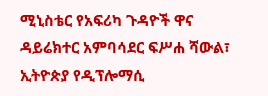ሚኒስቴር የአፍሪካ ጉዳዮች ዋና ዳይሬክተር አምባሳደር ፍሥሐ ሻውል፣  ኢትዮጵያ የዲፕሎማሲ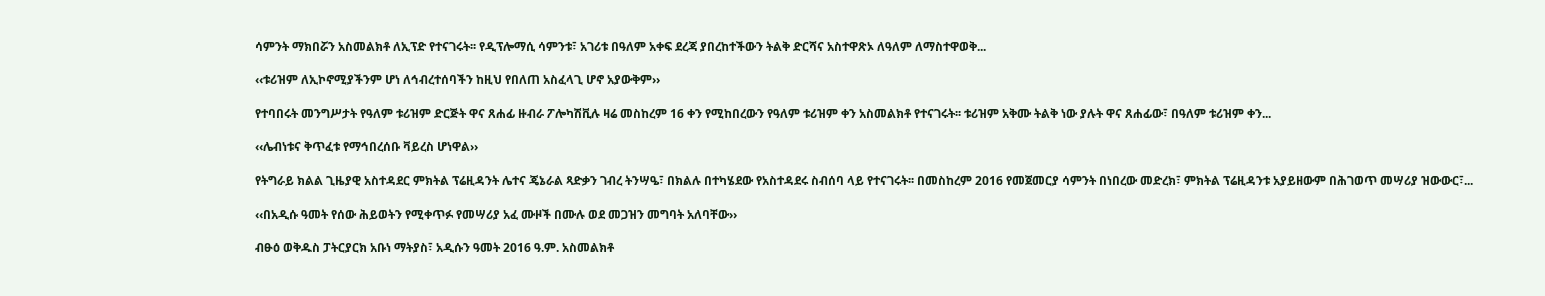ሳምንት ማክበሯን አስመልክቶ ለኢፕድ የተናገሩት፡፡ የዲፕሎማሲ ሳምንቱ፣ አገሪቱ በዓለም አቀፍ ደረጃ ያበረከተችውን ትልቅ ድርሻና አስተዋጽኦ ለዓለም ለማስተዋወቅ...

‹‹ቱሪዝም ለኢኮኖሚያችንም ሆነ ለኅብረተሰባችን ከዚህ የበለጠ አስፈላጊ ሆኖ አያውቅም››

የተባበሩት መንግሥታት የዓለም ቱሪዝም ድርጅት ዋና ጸሐፊ ዙብራ ፖሎካሽቪሉ ዛሬ መስከረም 16 ቀን የሚከበረውን የዓለም ቱሪዝም ቀን አስመልክቶ የተናገሩት፡፡ ቱሪዝም አቅሙ ትልቅ ነው ያሉት ዋና ጸሐፊው፣ በዓለም ቱሪዝም ቀን...

‹‹ሌብነቱና ቅጥፈቱ የማኅበረሰቡ ቫይረስ ሆነዋል››

የትግራይ ክልል ጊዜያዊ አስተዳደር ምክትል ፕሬዚዳንት ሌተና ጄኔራል ጻድቃን ገብረ ትንሣዔ፣ በክልሉ በተካሄደው የአስተዳደሩ ስብሰባ ላይ የተናገሩት፡፡ በመስከረም 2016 የመጀመርያ ሳምንት በነበረው መድረክ፣ ምክትል ፕሬዚዳንቱ አያይዘውም በሕገወጥ መሣሪያ ዝውውር፣...

‹‹በአዲሱ ዓመት የሰው ሕይወትን የሚቀጥፉ የመሣሪያ አፈ ሙዞች በሙሉ ወደ መጋዝን መግባት አለባቸው››

ብፁዕ ወቅዱስ ፓትርያርክ አቡነ ማትያስ፣ አዲሱን ዓመት 2016 ዓ.ም. አስመልክቶ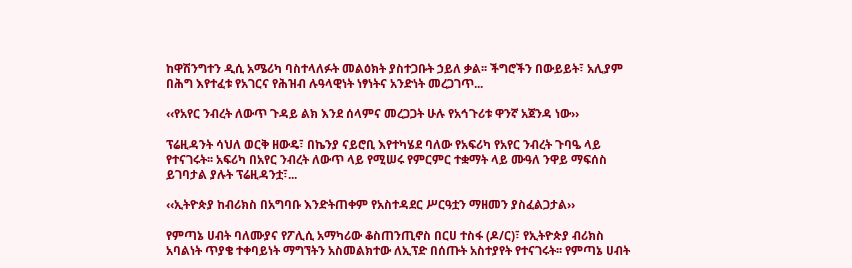ከዋሽንግተን ዲሲ አሜሪካ ባስተላለፉት መልዕክት ያስተጋቡት ኃይለ ቃል፡፡ ችግሮችን በውይይት፣ አሊያም በሕግ እየተፈቱ የአገርና የሕዝብ ሉዓላዊነት ነፃነትና አንድነት መረጋገጥ...

‹‹የአየር ንብረት ለውጥ ጉዳይ ልክ እንደ ሰላምና መረጋጋት ሁሉ የአኅጉሪቱ ዋንኛ አጀንዳ ነው››

ፕሬዚዳንት ሳህለ ወርቅ ዘውዴ፣ በኬንያ ናይሮቢ እየተካሄደ ባለው የአፍሪካ የአየር ንብረት ጉባዔ ላይ የተናገሩት፡፡ አፍሪካ በአየር ንብረት ለውጥ ላይ የሚሠሩ የምርምር ተቋማት ላይ ሙዓለ ንዋይ ማፍሰስ  ይገባታል ያሉት ፕሬዚዳንቷ፣...

‹‹ኢትዮጵያ ከብሪክስ በአግባቡ እንድትጠቀም የአስተዳደር ሥርዓቷን ማዘመን ያስፈልጋታል››

የምጣኔ ሀብት ባለሙያና የፖሊሲ አማካሪው ቆስጠንጢኖስ በርሀ ተስፋ (ዶ/ር)፣ የኢትዮጵያ ብሪክስ አባልነት ጥያቄ ተቀባይነት ማግኘትን አስመልክተው ለኢፕድ በሰጡት አስተያየት የተናገሩት፡፡ የምጣኔ ሀብት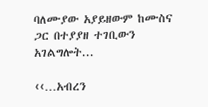ባለሙያው አያይዘውም ከሙስና ጋር በተያያዘ ተገቢውን አገልግሎት...

‹‹…አብረን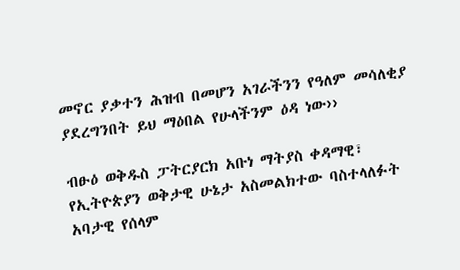መኖር ያቃተን ሕዝብ በመሆን አገራችንን የዓለም መሳለቂያ ያደረግንበት ይህ ማዕበል የሁላችንም ዕዳ ነው››

ብፁዕ ወቅዱስ ፓትርያርክ አቡነ ማትያስ ቀዳማዊ፣ የኢትዮጵያን ወቅታዊ ሁኔታ አስመልክተው ባስተላለፉት አባታዊ የሰላም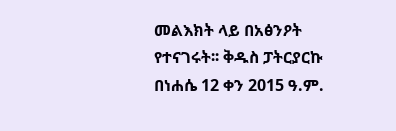መልእክት ላይ በአፅንዖት የተናገሩት፡፡ ቅዱስ ፓትርያርኩ በነሐሴ 12 ቀን 2015 ዓ.ም.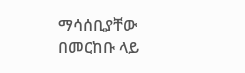ማሳሰቢያቸው በመርከቡ ላይ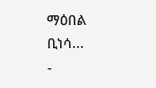ማዕበል ቢነሳ...
-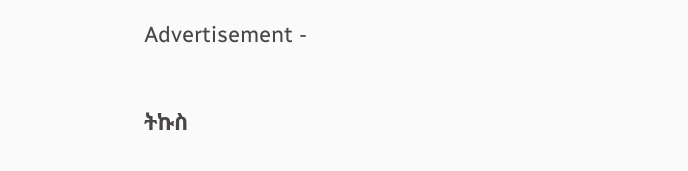Advertisement -

ትኩስ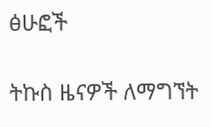ፅሁፎች

ትኩስ ዜናዎች ለማግኘት